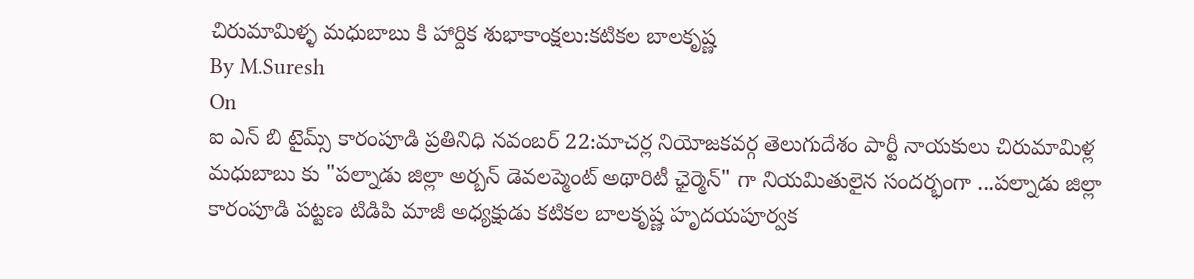చిరుమామిళ్ళ మధుబాబు కి హార్దిక శుభాకాంక్షలు:కటికల బాలకృష్ణ
By M.Suresh
On
ఐ ఎన్ బి టైమ్స్ కారంపూడి ప్రతినిధి నవంబర్ 22:మాచర్ల నియోజకవర్గ తెలుగుదేశం పార్టీ నాయకులు చిరుమామిళ్ల మధుబాబు కు "పల్నాడు జిల్లా అర్బన్ డెవలప్మెంట్ అథారిటీ ఛైర్మెన్" గా నియమితులైన సందర్భంగా ...పల్నాడు జిల్లా కారంపూడి పట్టణ టిడిపి మాజీ అధ్యక్షుడు కటికల బాలకృష్ణ హృదయపూర్వక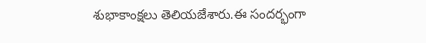శుభాకాంక్షలు తెలియజేశారు.ఈ సందర్భంగా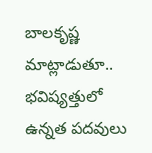బాలకృష్ణ మాట్లాడుతూ.. భవిష్యత్తులో ఉన్నత పదవులు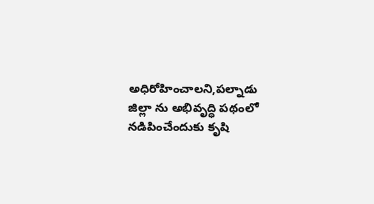అధిరోహించాలని,పల్నాడు జిల్లా ను అభివృద్ధి పథంలో నడిపించేందుకు కృషి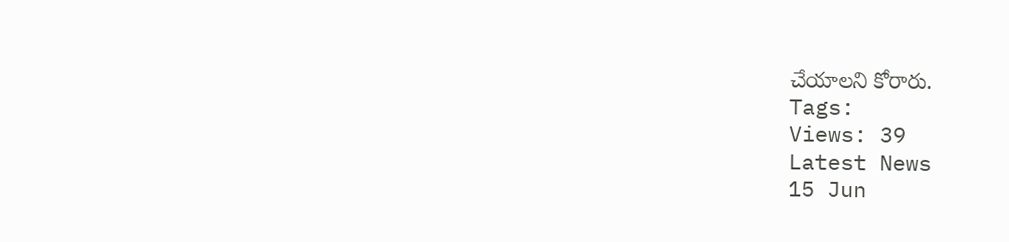చేయాలని కోరారు.
Tags:
Views: 39
Latest News
15 Jun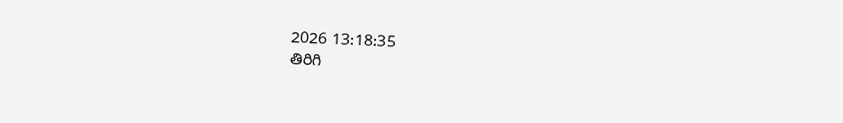2026 13:18:35
తిరిగి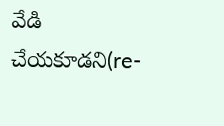వేడి చేయకూడని(re-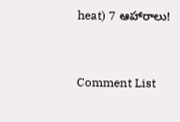heat) 7 ఆహారాలు!



Comment List